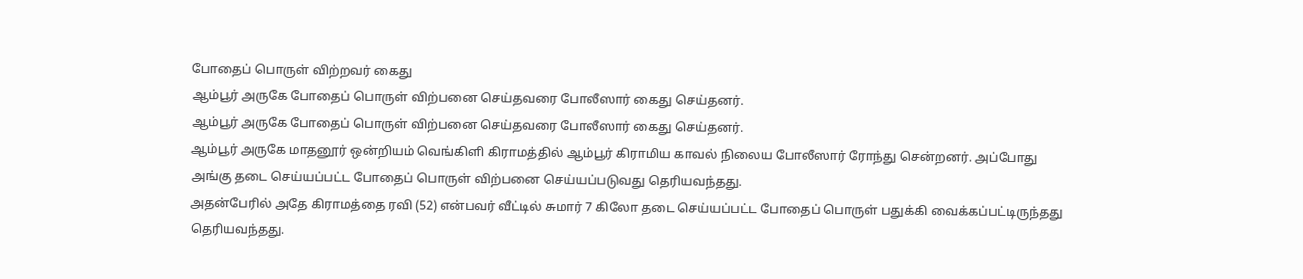போதைப் பொருள் விற்றவர் கைது
ஆம்பூர் அருகே போதைப் பொருள் விற்பனை செய்தவரை போலீஸார் கைது செய்தனர்.
ஆம்பூர் அருகே போதைப் பொருள் விற்பனை செய்தவரை போலீஸார் கைது செய்தனர்.
ஆம்பூர் அருகே மாதனூர் ஒன்றியம் வெங்கிளி கிராமத்தில் ஆம்பூர் கிராமிய காவல் நிலைய போலீஸார் ரோந்து சென்றனர். அப்போது அங்கு தடை செய்யப்பட்ட போதைப் பொருள் விற்பனை செய்யப்படுவது தெரியவந்தது.
அதன்பேரில் அதே கிராமத்தை ரவி (52) என்பவர் வீட்டில் சுமார் 7 கிலோ தடை செய்யப்பட்ட போதைப் பொருள் பதுக்கி வைக்கப்பட்டிருந்தது தெரியவந்தது.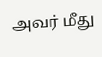அவர் மீது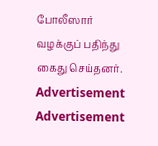போலீஸார் வழக்குப் பதிந்து கைது செய்தனர்.
Advertisement
Advertisement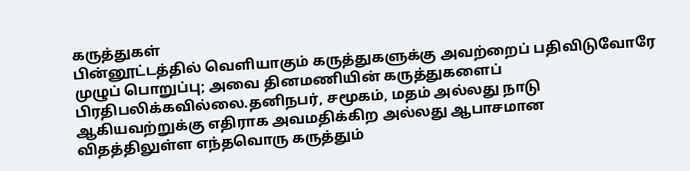கருத்துகள்
பின்னூட்டத்தில் வெளியாகும் கருத்துகளுக்கு அவற்றைப் பதிவிடுவோரே முழுப் பொறுப்பு; அவை தினமணியின் கருத்துகளைப் பிரதிபலிக்கவில்லை.தனிநபர், சமூகம், மதம் அல்லது நாடு ஆகியவற்றுக்கு எதிராக அவமதிக்கிற அல்லது ஆபாசமான விதத்திலுள்ள எந்தவொரு கருத்தும்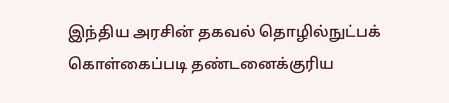இந்திய அரசின் தகவல் தொழில்நுட்பக் கொள்கைப்படி தண்டனைக்குரிய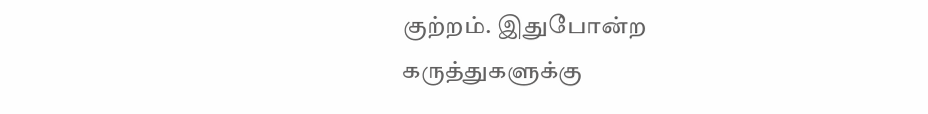குற்றம். இதுபோன்ற கருத்துகளுக்கு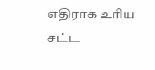எதிராக உரிய சட்ட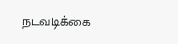நடவடிக்கை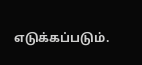எடுக்கப்படும்.